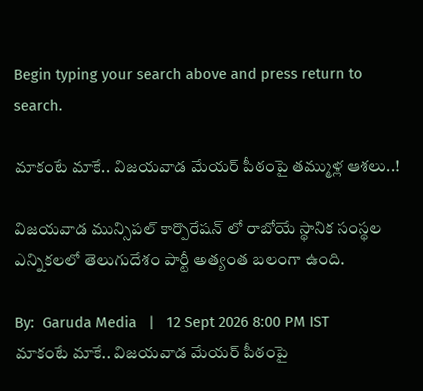Begin typing your search above and press return to search.

మాకంటే మాకే.. విజ‌య‌వాడ మేయ‌ర్ పీఠంపై త‌మ్ముళ్ల ఆశ‌లు..!

విజయవాడ మున్సిపల్ కార్పొరేషన్ లో రాబోయే స్థానిక సంస్థల ఎన్నికలలో తెలుగుదేశం పార్టీ అత్యంత బలంగా ఉంది.

By:  Garuda Media   |   12 Sept 2026 8:00 PM IST
మాకంటే మాకే.. విజ‌య‌వాడ మేయ‌ర్ పీఠంపై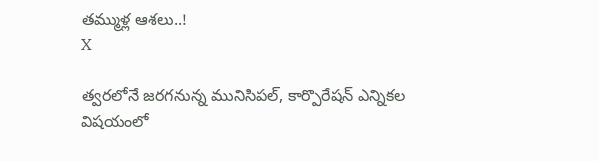త‌మ్ముళ్ల ఆశ‌లు..!
X

త్వ‌ర‌లోనే జ‌ర‌గ‌నున్న మునిసిప‌ల్‌, కార్పొరేష‌న్ ఎన్నిక‌ల విష‌యంలో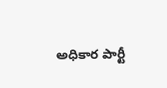అధికార పార్టీ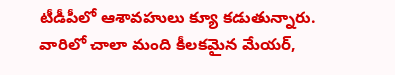టీడీపీలో ఆశావ‌హులు క్యూ క‌డుతున్నారు. వారిలో చాలా మంది కీల‌క‌మైన మేయ‌ర్‌,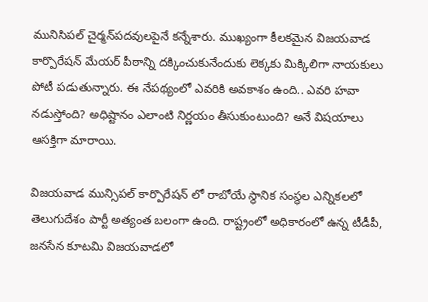మునిసిప‌ల్ చైర్మ‌న్‌ప‌ద‌వుల‌పైనే క‌న్నేశారు. ముఖ్యంగా కీల‌క‌మైన విజ‌య‌వాడ కార్పొరేష‌న్ మేయ‌ర్ పీఠాన్ని ద‌క్కించుకునేందుకు లెక్క‌కు మిక్కిలిగా నాయ‌కులు పోటీ ప‌డుతున్నారు. ఈ నేప‌థ్యంలో ఎవ‌రికి అవ‌కాశం ఉంది.. ఎవ‌రి హ‌వా న‌డుస్తోంది? అధిష్టానం ఎలాంటి నిర్ణ‌యం తీసుకుంటుంది? అనే విష‌యాలు ఆస‌క్తిగా మారాయి.

విజయవాడ మున్సిపల్ కార్పొరేషన్ లో రాబోయే స్థానిక సంస్థల ఎన్నికలలో తెలుగుదేశం పార్టీ అత్యంత బలంగా ఉంది. రాష్ట్రంలో అధికారంలో ఉన్న టీడీపీ, జనసేన కూటమి విజయవాడలో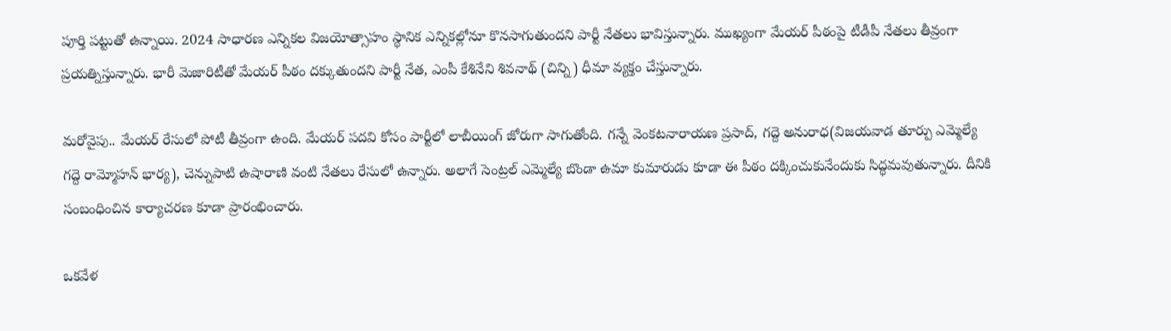పూర్తి పట్టుతో ఉన్నాయి. 2024 సాధారణ ఎన్నికల విజయోత్సాహం స్థానిక ఎన్నికల్లోనూ కొనసాగుతుందని పార్టీ నేతలు భావిస్తున్నారు. ముఖ్యంగా మేయర్ పీఠంపై టీడీపీ నేత‌లు తీవ్రంగా ప్రయత్నిస్తున్నారు. భారీ మెజారిటీతో మేయర్ పీఠం దక్కుతుందని పార్టీ నేత, ఎంపీ కేశినేని శివనాథ్ (చిన్ని) ధీమా వ్యక్తం చేస్తున్నారు.

మ‌రోవైపు.. మేయర్ రేసులో పోటీ తీవ్రంగా ఉంది. మేయర్ పదవి కోసం పార్టీలో లాబీయింగ్ జోరుగా సాగుతోంది. గన్నే వెంకటనారాయణ ప్రసాద్, గద్దె అనురాధ(విజయవాడ తూర్పు ఎమ్మెల్యే గద్దె రామ్మోహన్ భార్య), చెన్నుపాటి ఉషారాణి వంటి నేతలు రేసులో ఉన్నారు. అలాగే సెంట్ర‌ల్ ఎమ్మెల్యే బొండా ఉమా కుమారుడు కూడా ఈ పీఠం ద‌క్కించుకునేందుకు సిద్ధ‌మ‌వుతున్నారు. దీనికి సంబంధించిన కార్యాచ‌ర‌ణ కూడా ప్రారంభించారు.

ఒక‌వేళ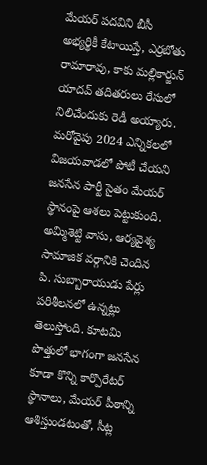మేయర్ పదవిని బీసీ అభ్యర్థికీ కేటాయిస్తే, ఎర్రబోతు రామారావు, కాకు మల్లికార్జున్ యాదవ్ తదితరులు రేసులో నిలిచేందుకు రెడీ అయ్యారు. మ‌రోవైపు 2024 ఎన్నికలలో విజయవాడలో పోటీ చేయని జనసేన పార్టీ సైతం మేయర్ స్థానంపై ఆశలు పెట్టుకుంది. అమ్మిశెట్టి వాసు, ఆర్యవైశ్య సామాజిక వర్గానికి చెందిన పి. సుబ్బారాయుడు పేర్లు పరిశీలనలో ఉన్నట్లు తెలుస్తోంది. కూటమి పొత్తులో భాగంగా జనసేన కూడా కొన్ని కార్పొరేటర్ స్థానాలు, మేయర్ పీఠాన్ని ఆశిస్తుండటంతో, సీట్ల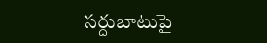సర్దుబాటుపై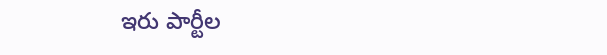ఇరు పార్టీల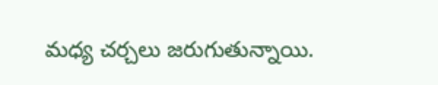మధ్య చర్చలు జరుగుతున్నాయి.